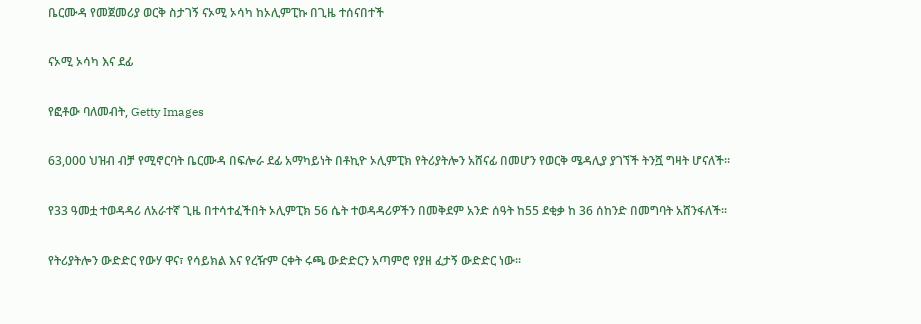ቤርሙዳ የመጀመሪያ ወርቅ ስታገኝ ናኦሚ ኦሳካ ከኦሊምፒኩ በጊዜ ተሰናበተች

ናኦሚ ኦሳካ እና ደፊ

የፎቶው ባለመብት, Getty Images

63,000 ህዝብ ብቻ የሚኖርባት ቤርሙዳ በፍሎራ ደፊ አማካይነት በቶኪዮ ኦሊምፒክ የትሪያትሎን አሸናፊ በመሆን የወርቅ ሜዳሊያ ያገኘች ትንሿ ግዛት ሆናለች።

የ33 ዓመቷ ተወዳዳሪ ለአራተኛ ጊዜ በተሳተፈችበት ኦሊምፒክ 56 ሴት ተወዳዳሪዎችን በመቅደም አንድ ሰዓት ከ55 ደቂቃ ከ 36 ሰከንድ በመግባት አሸንፋለች።

የትሪያትሎን ውድድር የውሃ ዋና፣ የሳይክል እና የረዥም ርቀት ሩጫ ውድድርን አጣምሮ የያዘ ፈታኝ ውድድር ነው።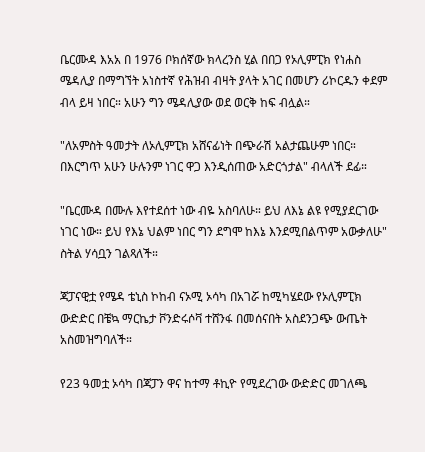ቤርሙዳ እአአ በ 1976 ቦክሰኛው ክላረንስ ሂል በበጋ የኦሊምፒክ የነሐስ ሜዳሊያ በማግኘት አነስተኛ የሕዝብ ብዛት ያላት አገር በመሆን ሪኮርዱን ቀደም ብላ ይዛ ነበር። አሁን ግን ሜዳሊያው ወደ ወርቅ ከፍ ብሏል።

"ለአምስት ዓመታት ለኦሊምፒክ አሸናፊነት በጭራሽ አልታጨሁም ነበር። በእርግጥ አሁን ሁሉንም ነገር ዋጋ እንዲሰጠው አድርጎታል" ብላለች ደፊ።

"ቤርሙዳ በሙሉ እየተደሰተ ነው ብዬ አስባለሁ። ይህ ለእኔ ልዩ የሚያደርገው ነገር ነው። ይህ የእኔ ህልም ነበር ግን ደግሞ ከእኔ እንደሚበልጥም አውቃለሁ" ስትል ሃሳቧን ገልጻለች።

ጃፓናዊቷ የሜዳ ቴኒስ ኮከብ ናኦሚ ኦሳካ በአገሯ ከሚካሄደው የኦሊምፒክ ውድድር በቼኳ ማርኬታ ቮንድሩሶቫ ተሸንፋ በመሰናበት አስደንጋጭ ውጤት አስመዝግባለች።

የ23 ዓመቷ ኦሳካ በጃፓን ዋና ከተማ ቶኪዮ የሚደረገው ውድድር መገለጫ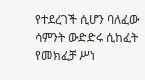የተደረገች ሲሆን ባለፈው ሳምንት ውድድሩ ሲከፈት የመክፈቻ ሥነ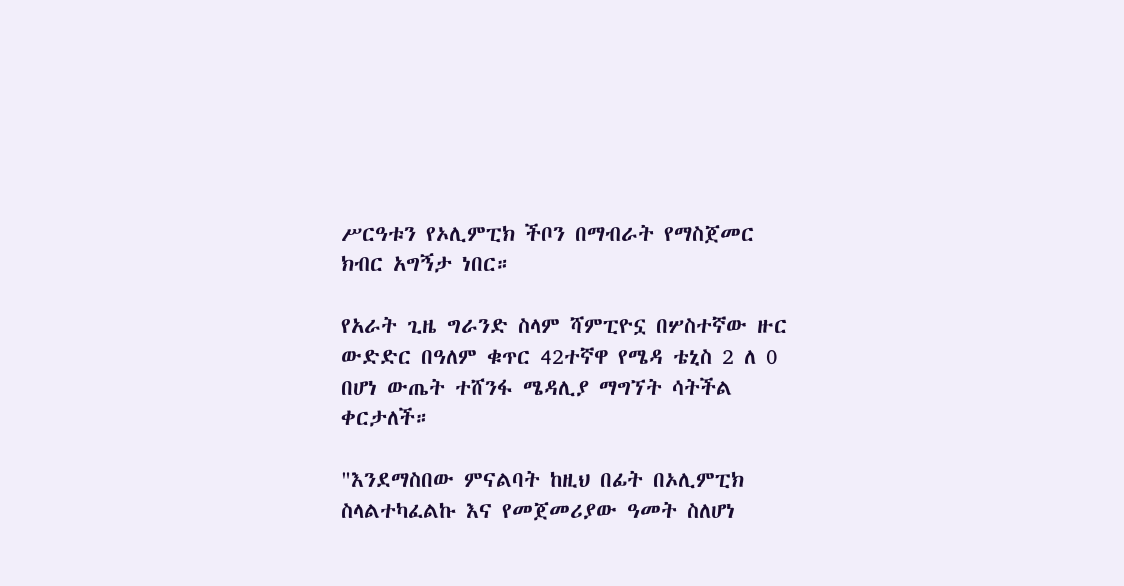ሥርዓቱን የኦሊምፒክ ችቦን በማብራት የማስጀመር ክብር አግኝታ ነበር።

የአራት ጊዜ ግራንድ ስላም ሻምፒዮኗ በሦስተኛው ዙር ውድድር በዓለም ቁጥር 42ተኛዋ የሜዳ ቴኒስ 2 ለ 0 በሆነ ውጤት ተሸንፋ ሜዳሊያ ማግኘት ሳትችል ቀርታለች።

"እንደማስበው ምናልባት ከዚህ በፊት በኦሊምፒክ ስላልተካፈልኩ እና የመጀመሪያው ዓመት ስለሆነ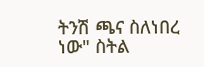ትንሽ ጫና ስለነበረ ነው" ስትል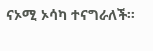ናኦሚ ኦሳካ ተናግራለች።